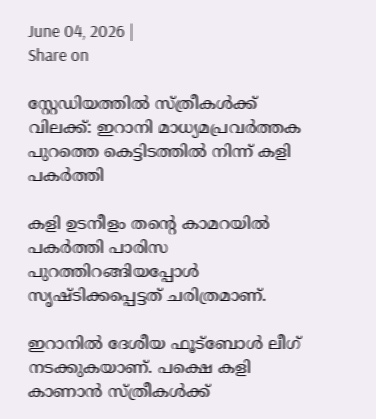June 04, 2026 |
Share on

സ്റ്റേഡിയത്തിൽ സ്ത്രീകൾക്ക് വിലക്ക്: ഇറാനി മാധ്യമപ്രവർത്തക പുറത്തെ കെട്ടിടത്തിൽ നിന്ന് കളി പകർത്തി

കളി ഉടനീളം തന്റെ കാമറയിൽ പകർത്തി പാരിസ പുറത്തിറങ്ങിയപ്പോൾ സൃഷ്ടിക്കപ്പെട്ടത് ചരിത്രമാണ്.

ഇറാനിൽ ദേശീയ ഫൂട്ബോൾ ലീഗ് നടക്കുകയാണ്. പക്ഷെ കളി കാണാൻ സ്ത്രീകൾക്ക്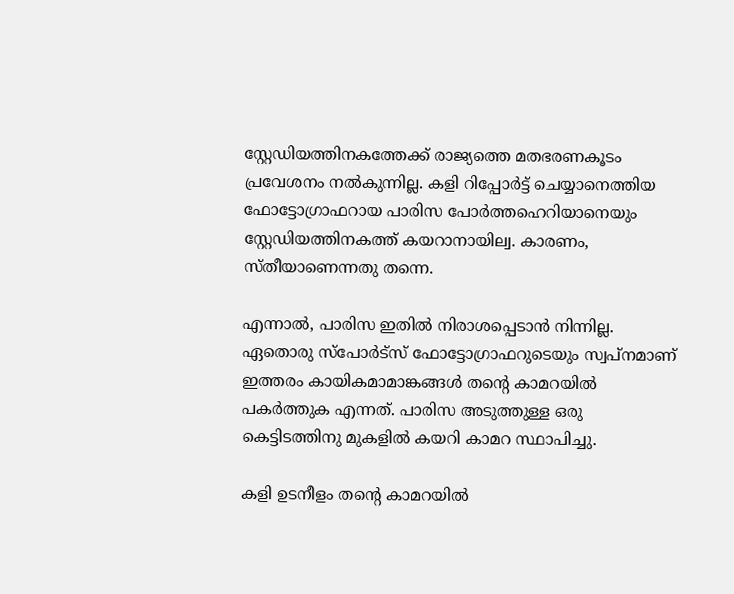സ്റ്റേഡിയത്തിനകത്തേക്ക് രാജ്യത്തെ മതഭരണകൂടം പ്രവേശനം നൽകുന്നില്ല. കളി റിപ്പോർട്ട് ചെയ്യാനെത്തിയ ഫോട്ടോഗ്രാഫറായ പാരിസ പോർത്തഹെറിയാനെയും സ്റ്റേഡിയത്തിനകത്ത് കയറാനായില്വ. കാരണം, സ്തീയാണെന്നതു തന്നെ.

എന്നാൽ‌, പാരിസ ഇതിൽ നിരാശപ്പെടാൻ നിന്നില്ല. ഏതൊരു സ്പോർട്സ് ഫോട്ടോഗ്രാഫറുടെയും സ്വപ്നമാണ് ഇത്തരം കായികമാമാങ്കങ്ങൾ തന്റെ കാമറയിൽ പകർത്തുക എന്നത്. പാരിസ അടുത്തുള്ള ഒരു കെട്ടിടത്തിനു മുകളില്‍ കയറി കാമറ സ്ഥാപിച്ചു.

കളി ഉടനീളം തന്റെ കാമറയിൽ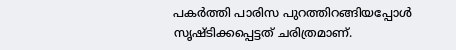പകർത്തി പാരിസ പുറത്തിറങ്ങിയപ്പോൾ സൃഷ്ടിക്കപ്പെട്ടത് ചരിത്രമാണ്.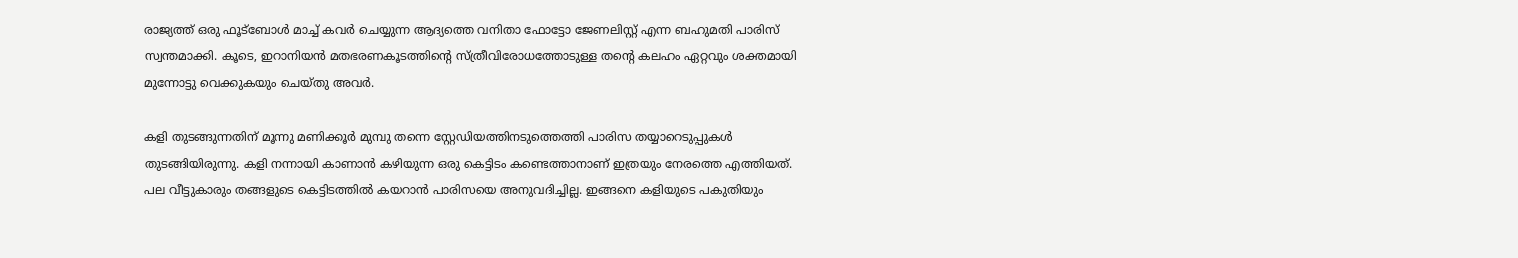രാജ്യത്ത് ഒരു ഫൂട്ബോൾ മാച്ച് കവർ ചെയ്യുന്ന ആദ്യത്തെ വനിതാ ഫോട്ടോ ജേണലിസ്റ്റ് എന്ന ബഹുമതി പാരിസ് സ്വന്തമാക്കി. കൂടെ, ഇറാനിയൻ മതഭരണകൂടത്തിന്റെ സ്ത്രീവിരോധത്തോടുള്ള തന്റെ കലഹം ഏറ്റവും ശക്തമായി മുന്നോട്ടു വെക്കുകയും ചെയ്തു അവർ.

കളി തുടങ്ങുന്നതിന് മൂന്നു മണിക്കൂർ മുമ്പു തന്നെ സ്റ്റേഡിയത്തിനടുത്തെത്തി പാരിസ തയ്യാറെടുപ്പുകൾ തുടങ്ങിയിരുന്നു. കളി നന്നായി കാണാൻ കഴിയുന്ന ഒരു കെട്ടിടം കണ്ടെത്താനാണ് ഇത്രയും നേരത്തെ എത്തിയത്. പല വീട്ടുകാരും തങ്ങളുടെ കെട്ടിടത്തിൽ കയറാൻ പാരിസയെ അനുവദിച്ചില്ല. ഇങ്ങനെ കളിയുടെ പകുതിയും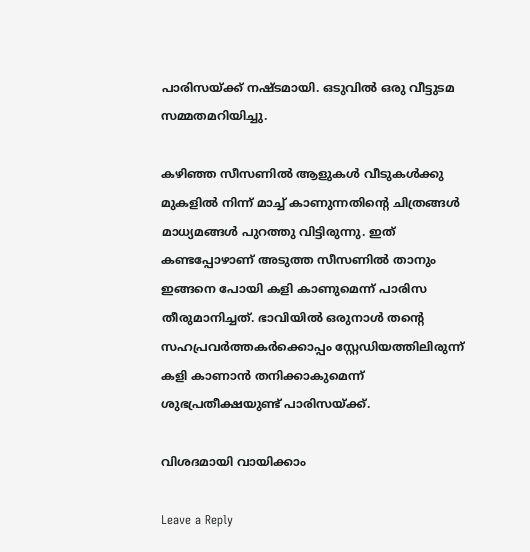പാരിസയ്ക്ക് നഷ്ടമായി. ഒടുവിൽ ഒരു വീട്ടുടമ സമ്മതമറിയിച്ചു.

കഴിഞ്ഞ സീസണിൽ ആളുകൾ വീടുകൾക്കു മുകളിൽ നിന്ന് മാച്ച് കാണുന്നതിന്റെ ചിത്രങ്ങൾ മാധ്യമങ്ങൾ പുറത്തു വിട്ടിരുന്നു. ഇത് കണ്ടപ്പോഴാണ് അടുത്ത സീസണിൽ താനും ഇങ്ങനെ പോയി കളി കാണുമെന്ന് പാരിസ തീരുമാനിച്ചത്. ഭാവിയിൽ ഒരുനാൾ തന്റെ സഹപ്രവർത്തകർക്കൊപ്പം സ്റ്റേഡിയത്തിലിരുന്ന് കളി കാണാൻ തനിക്കാകുമെന്ന് ശുഭപ്രതീക്ഷയുണ്ട് പാരിസയ്ക്ക്.

വിശദമായി വായിക്കാം

Leave a Reply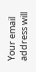Your email address will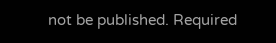not be published. Required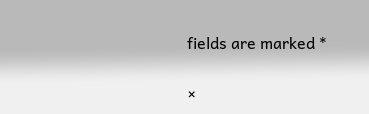fields are marked *

×